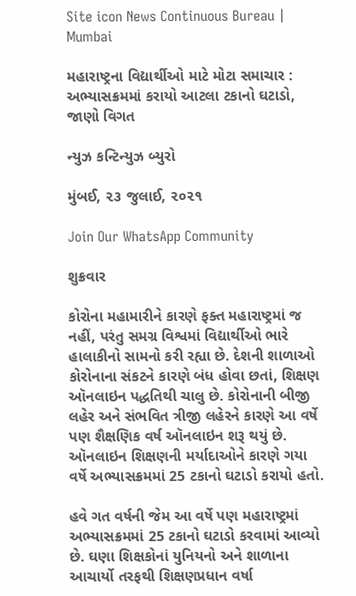Site icon News Continuous Bureau | Mumbai

મહારાષ્ટ્રના વિદ્યાર્થીઓ માટે મોટા સમાચાર : અભ્યાસક્રમમાં કરાયો આટલા ટકાનો ઘટાડો, જાણો વિગત

ન્યુઝ કન્ટિન્યુઝ બ્યુરો

મુંબઈ, ૨૩ જુલાઈ, ૨૦૨૧

Join Our WhatsApp Community

શુક્રવાર

કોરોના મહામારીને કારણે ફક્ત મહારાષ્ટ્રમાં જ નહીં, પરંતુ સમગ્ર વિશ્વમાં વિદ્યાર્થીઓ ભારે હાલાકીનો સામનો કરી રહ્યા છે. દેશની શાળાઓ કોરોનાના સંકટને કારણે બંધ હોવા છતાં, શિક્ષણ ઑનલાઇન પદ્ધતિથી ચાલુ છે. કોરોનાની બીજી લહેર અને સંભવિત ત્રીજી લહેરને કારણે આ વર્ષે પણ શૈક્ષણિક વર્ષ ઑનલાઇન શરૂ થયું છે. ઑનલાઇન શિક્ષણની મર્યાદાઓને કારણે ગયા વર્ષે અભ્યાસક્રમમાં 25 ટકાનો ઘટાડો કરાયો હતો.

હવે ગત વર્ષની જેમ આ વર્ષે પણ મહારાષ્ટ્રમાં અભ્યાસક્રમમાં 25 ટકાનો ઘટાડો કરવામાં આવ્યો છે. ઘણા શિક્ષકોનાં યુનિયનો અને શાળાના આચાર્યો તરફથી શિક્ષણપ્રધાન વર્ષા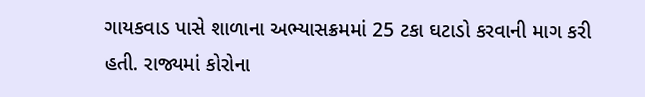ગાયકવાડ પાસે શાળાના અભ્યાસક્રમમાં 25 ટકા ઘટાડો કરવાની માગ કરી હતી. રાજ્યમાં કોરોના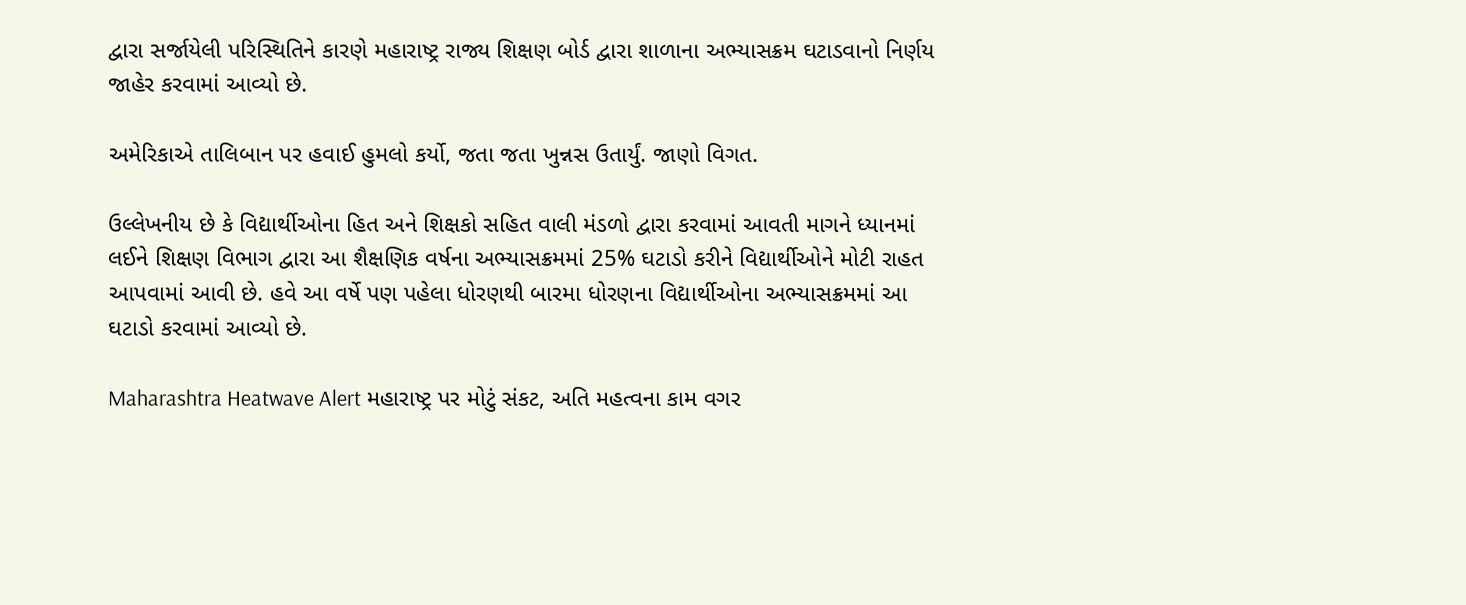દ્વારા સર્જાયેલી પરિસ્થિતિને કારણે મહારાષ્ટ્ર રાજ્ય શિક્ષણ બોર્ડ દ્વારા શાળાના અભ્યાસક્રમ ઘટાડવાનો નિર્ણય જાહેર કરવામાં આવ્યો છે.

અમેરિકાએ તાલિબાન પર હવાઈ હુમલો કર્યો, જતા જતા ખુન્નસ ઉતાર્યું. જાણો વિગત.

ઉલ્લેખનીય છે કે વિદ્યાર્થીઓના હિત અને શિક્ષકો સહિત વાલી મંડળો દ્વારા કરવામાં આવતી માગને ધ્યાનમાં લઈને શિક્ષણ વિભાગ દ્વારા આ શૈક્ષણિક વર્ષના અભ્યાસક્રમમાં 25% ઘટાડો કરીને વિદ્યાર્થીઓને મોટી રાહત આપવામાં આવી છે. હવે આ વર્ષે પણ પહેલા ધોરણથી બારમા ધોરણના વિદ્યાર્થીઓના અભ્યાસક્રમમાં આ ઘટાડો કરવામાં આવ્યો છે.

Maharashtra Heatwave Alert મહારાષ્ટ્ર પર મોટું સંકટ, અતિ મહત્વના કામ વગર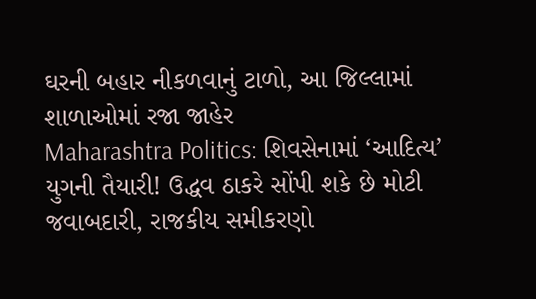ઘરની બહાર નીકળવાનું ટાળો, આ જિલ્લામાં શાળાઓમાં રજા જાહેર
Maharashtra Politics: શિવસેનામાં ‘આદિત્ય’ યુગની તૈયારી! ઉદ્ધવ ઠાકરે સોંપી શકે છે મોટી જવાબદારી, રાજકીય સમીકરણો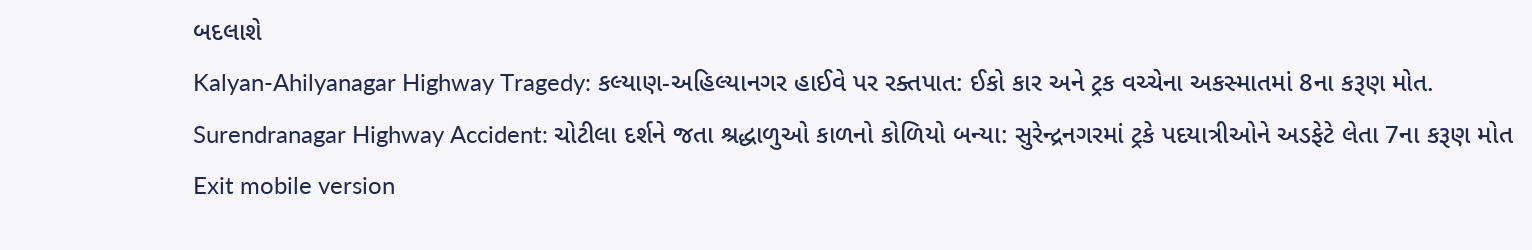બદલાશે
Kalyan-Ahilyanagar Highway Tragedy: કલ્યાણ-અહિલ્યાનગર હાઈવે પર રક્તપાત: ઈકો કાર અને ટ્રક વચ્ચેના અકસ્માતમાં 8ના કરૂણ મોત.
Surendranagar Highway Accident: ચોટીલા દર્શને જતા શ્રદ્ધાળુઓ કાળનો કોળિયો બન્યા: સુરેન્દ્રનગરમાં ટ્રકે પદયાત્રીઓને અડફેટે લેતા 7ના કરૂણ મોત
Exit mobile version